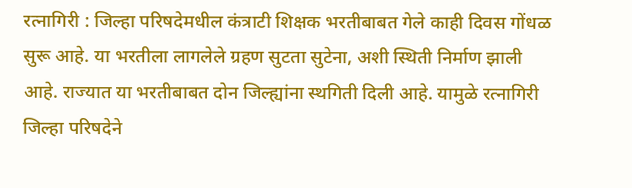रत्नागिरी : जिल्हा परिषदेमधील कंत्राटी शिक्षक भरतीबाबत गेले काही दिवस गोंधळ सुरू आहे. या भरतीला लागलेले ग्रहण सुटता सुटेना, अशी स्थिती निर्माण झाली आहे. राज्यात या भरतीबाबत दोन जिल्ह्यांना स्थगिती दिली आहे. यामुळे रत्नागिरी जिल्हा परिषदेने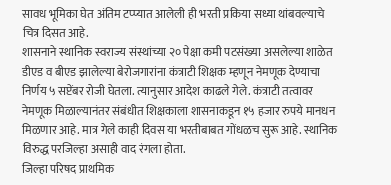सावध भूमिका घेत अंतिम टप्प्यात आलेली ही भरती प्रकिया सध्या थांबवल्याचे चित्र दिसत आहे.
शासनाने स्थानिक स्वराज्य संस्थांच्या २० पेक्षा कमी पटसंख्या असलेल्या शाळेत डीएड व बीएड झालेल्या बेरोजगारांना कंत्राटी शिक्षक म्हणून नेमणूक देण्याचा निर्णय ५ सप्टेंबर रोजी घेतला. त्यानुसार आदेश काढले गेले. कंत्राटी तत्वावर नेमणूक मिळाल्यानंतर संबंधीत शिक्षकाला शासनाकडून १५ हजार रुपये मानधन मिळणार आहे. मात्र गेले काही दिवस या भरतीबाबत गोंधळच सुरू आहे. स्थानिक विरुद्ध परजिल्हा असाही वाद रंगला होता.
जिल्हा परिषद प्राथमिक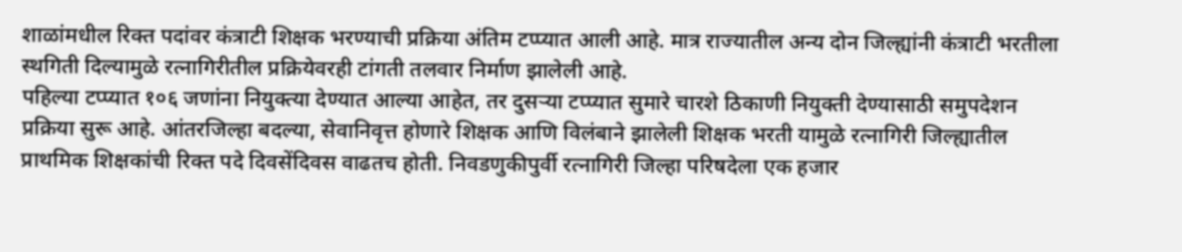शाळांमधील रिक्त पदांवर कंत्राटी शिक्षक भरण्याची प्रक्रिया अंतिम टप्प्यात आली आहे. मात्र राज्यातील अन्य दोन जिल्ह्यांनी कंत्राटी भरतीला स्थगिती दिल्यामुळे रत्नागिरीतील प्रक्रियेवरही टांगती तलवार निर्माण झालेली आहे.
पहिल्या टप्प्यात १०६ जणांना नियुक्त्या देण्यात आल्या आहेत, तर दुसऱ्या टप्प्यात सुमारे चारशे ठिकाणी नियुक्ती देण्यासाठी समुपदेशन प्रक्रिया सुरू आहे. आंतरजिल्हा बदल्या, सेवानिवृत्त होणारे शिक्षक आणि विलंबाने झालेली शिक्षक भरती यामुळे रत्नागिरी जिल्ह्यातील प्राथमिक शिक्षकांची रिक्त पदे दिवसेंदिवस वाढतच होती. निवडणुकीपुर्वी रत्नागिरी जिल्हा परिषदेला एक हजार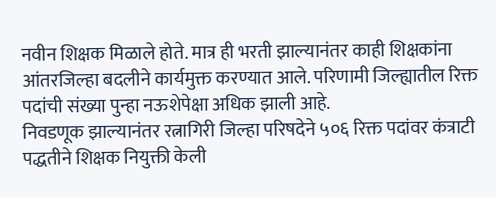नवीन शिक्षक मिळाले होते. मात्र ही भरती झाल्यानंतर काही शिक्षकांना आंतरजिल्हा बदलीने कार्यमुक्त करण्यात आले. परिणामी जिल्ह्यातील रिक्त पदांची संख्या पुन्हा नऊशेपेक्षा अधिक झाली आहे.
निवडणूक झाल्यानंतर रत्नागिरी जिल्हा परिषदेने ५०६ रिक्त पदांवर कंत्राटी पद्धतीने शिक्षक नियुक्ती केली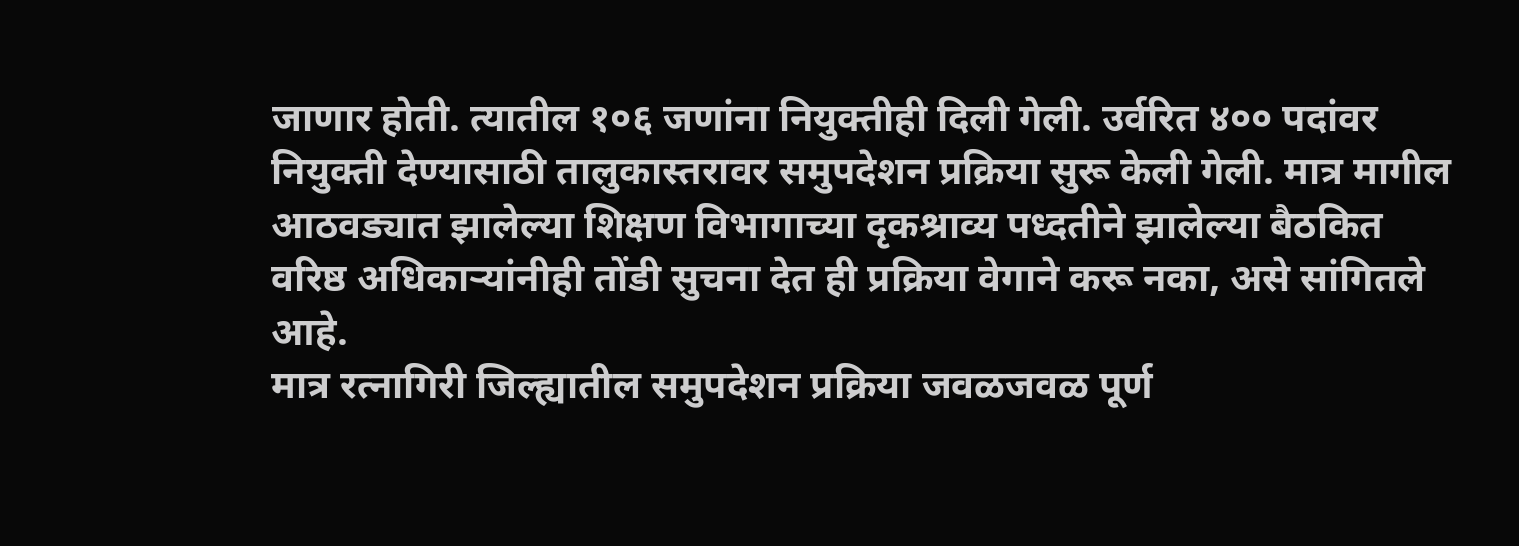जाणार होती. त्यातील १०६ जणांना नियुक्तीही दिली गेली. उर्वरित ४०० पदांवर नियुक्ती देण्यासाठी तालुकास्तरावर समुपदेशन प्रक्रिया सुरू केली गेली. मात्र मागील आठवड्यात झालेल्या शिक्षण विभागाच्या दृकश्राव्य पध्दतीने झालेल्या बैठकित वरिष्ठ अधिकाऱ्यांनीही तोंडी सुचना देत ही प्रक्रिया वेगाने करू नका, असे सांगितले आहे.
मात्र रत्नागिरी जिल्ह्यातील समुपदेशन प्रक्रिया जवळजवळ पूर्ण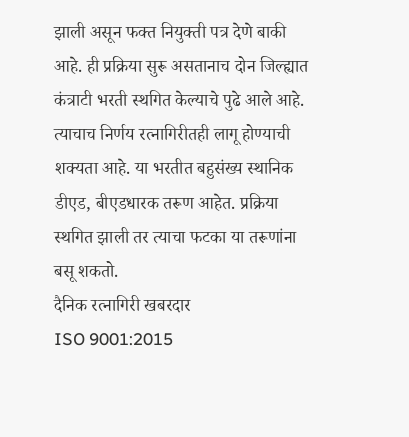झाली असून फक्त नियुक्ती पत्र देणे बाकी आहे. ही प्रक्रिया सुरू असतानाच दोन जिल्ह्यात कंत्राटी भरती स्थगित केल्याचे पुढे आले आहे. त्याचाच निर्णय रत्नागिरीतही लागू होण्याची शक्यता आहे. या भरतीत बहुसंख्य स्थानिक डीएड, बीएडधारक तरूण आहेत. प्रक्रिया स्थगित झाली तर त्याचा फटका या तरूणांना बसू शकतो.
दैनिक रत्नागिरी खबरदार
ISO 9001:2015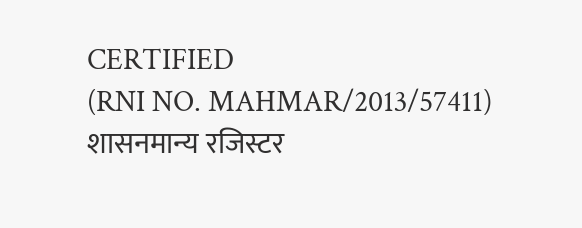CERTIFIED
(RNI NO. MAHMAR/2013/57411)
शासनमान्य रजिस्टर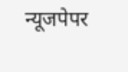न्यूजपेपर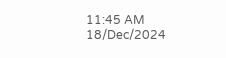11:45 AM 18/Dec/2024